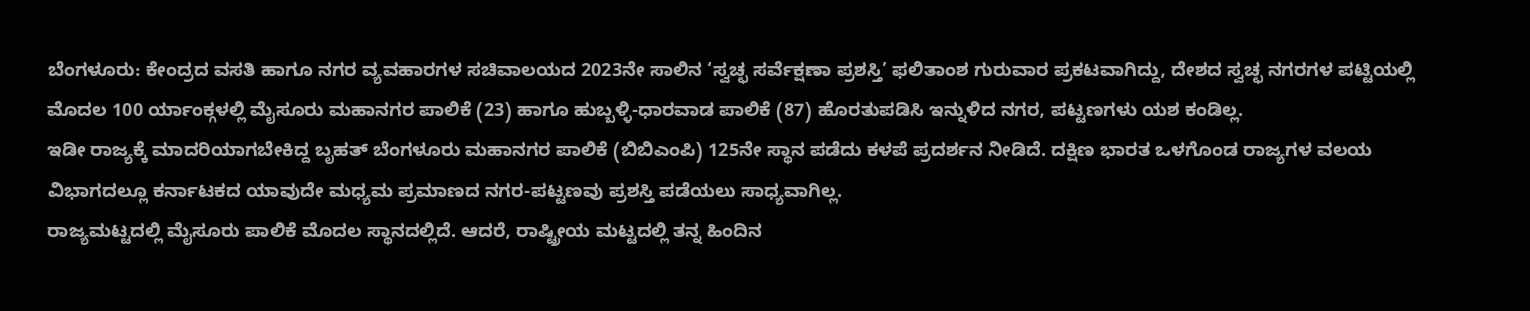ಬೆಂಗಳೂರು: ಕೇಂದ್ರದ ವಸತಿ ಹಾಗೂ ನಗರ ವ್ಯವಹಾರಗಳ ಸಚಿವಾಲಯದ 2023ನೇ ಸಾಲಿನ ‘ಸ್ವಚ್ಛ ಸರ್ವೆಕ್ಷಣಾ ಪ್ರಶಸ್ತಿ’ ಫಲಿತಾಂಶ ಗುರುವಾರ ಪ್ರಕಟವಾಗಿದ್ದು, ದೇಶದ ಸ್ವಚ್ಛ ನಗರಗಳ ಪಟ್ಟಿಯಲ್ಲಿ ಮೊದಲ 100 ರ್ಯಾಂಕ್ಗಳಲ್ಲಿ ಮೈಸೂರು ಮಹಾನಗರ ಪಾಲಿಕೆ (23) ಹಾಗೂ ಹುಬ್ಬಳ್ಳಿ-ಧಾರವಾಡ ಪಾಲಿಕೆ (87) ಹೊರತುಪಡಿಸಿ ಇನ್ನುಳಿದ ನಗರ, ಪಟ್ಟಣಗಳು ಯಶ ಕಂಡಿಲ್ಲ.
ಇಡೀ ರಾಜ್ಯಕ್ಕೆ ಮಾದರಿಯಾಗಬೇಕಿದ್ದ ಬೃಹತ್ ಬೆಂಗಳೂರು ಮಹಾನಗರ ಪಾಲಿಕೆ (ಬಿಬಿಎಂಪಿ) 125ನೇ ಸ್ಥಾನ ಪಡೆದು ಕಳಪೆ ಪ್ರದರ್ಶನ ನೀಡಿದೆ. ದಕ್ಷಿಣ ಭಾರತ ಒಳಗೊಂಡ ರಾಜ್ಯಗಳ ವಲಯ ವಿಭಾಗದಲ್ಲೂ ಕರ್ನಾಟಕದ ಯಾವುದೇ ಮಧ್ಯಮ ಪ್ರಮಾಣದ ನಗರ-ಪಟ್ಟಣವು ಪ್ರಶಸ್ತಿ ಪಡೆಯಲು ಸಾಧ್ಯವಾಗಿಲ್ಲ.
ರಾಜ್ಯಮಟ್ಟದಲ್ಲಿ ಮೈಸೂರು ಪಾಲಿಕೆ ಮೊದಲ ಸ್ಥಾನದಲ್ಲಿದೆ. ಆದರೆ, ರಾಷ್ಟ್ರೀಯ ಮಟ್ಟದಲ್ಲಿ ತನ್ನ ಹಿಂದಿನ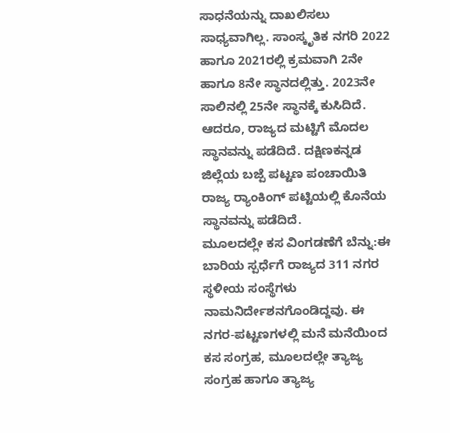ಸಾಧನೆಯನ್ನು ದಾಖಲಿಸಲು ಸಾಧ್ಯವಾಗಿಲ್ಲ. ಸಾಂಸ್ಕೃತಿಕ ನಗರಿ 2022 ಹಾಗೂ 2021ರಲ್ಲಿ ಕ್ರಮವಾಗಿ 2ನೇ ಹಾಗೂ 8ನೇ ಸ್ಥಾನದಲ್ಲಿತ್ತು. 2023ನೇ ಸಾಲಿನಲ್ಲಿ 25ನೇ ಸ್ಥಾನಕ್ಕೆ ಕುಸಿದಿದೆ. ಆದರೂ, ರಾಜ್ಯದ ಮಟ್ಟಿಗೆ ಮೊದಲ ಸ್ಥಾನವನ್ನು ಪಡೆದಿದೆ. ದಕ್ಷಿಣಕನ್ನಡ ಜಿಲ್ಲೆಯ ಬಜ್ಪೆ ಪಟ್ಟಣ ಪಂಚಾಯಿತಿ ರಾಜ್ಯ ರ‍್ಯಾಂಕಿಂಗ್ ಪಟ್ಟಿಯಲ್ಲಿ ಕೊನೆಯ ಸ್ಥಾನವನ್ನು ಪಡೆದಿದೆ.
ಮೂಲದಲ್ಲೇ ಕಸ ವಿಂಗಡಣೆಗೆ ಬೆನ್ನು:ಈ ಬಾರಿಯ ಸ್ಪರ್ಧೆಗೆ ರಾಜ್ಯದ 311 ನಗರ ಸ್ಥಳೀಯ ಸಂಸ್ಥೆಗಳು ನಾಮನಿರ್ದೇಶನಗೊಂಡಿದ್ದವು. ಈ ನಗರ-ಪಟ್ಟಣಗಳಲ್ಲಿ ಮನೆ ಮನೆಯಿಂದ ಕಸ ಸಂಗ್ರಹ, ಮೂಲದಲ್ಲೇ ತ್ಯಾಜ್ಯ ಸಂಗ್ರಹ ಹಾಗೂ ತ್ಯಾಜ್ಯ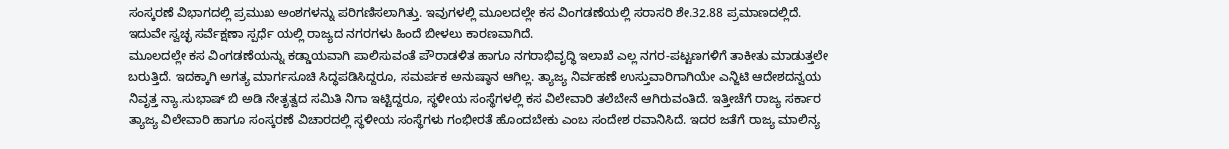ಸಂಸ್ಕರಣೆ ವಿಭಾಗದಲ್ಲಿ ಪ್ರಮುಖ ಅಂಶಗಳನ್ನು ಪರಿಗಣಿಸಲಾಗಿತ್ತು. ಇವುಗಳಲ್ಲಿ ಮೂಲದಲ್ಲೇ ಕಸ ವಿಂಗಡಣೆಯಲ್ಲಿ ಸರಾಸರಿ ಶೇ.32.88 ಪ್ರಮಾಣದಲ್ಲಿದೆ. ಇದುವೇ ಸ್ವಚ್ಛ ಸರ್ವೆಕ್ಷಣಾ ಸ್ಪರ್ಧೆ ಯಲ್ಲಿ ರಾಜ್ಯದ ನಗರಗಳು ಹಿಂದೆ ಬೀಳಲು ಕಾರಣವಾಗಿದೆ.
ಮೂಲದಲ್ಲೇ ಕಸ ವಿಂಗಡಣೆಯನ್ನು ಕಡ್ಡಾಯವಾಗಿ ಪಾಲಿಸುವಂತೆ ಪೌರಾಡಳಿತ ಹಾಗೂ ನಗರಾಭಿವೃದ್ಧಿ ಇಲಾಖೆ ಎಲ್ಲ ನಗರ-ಪಟ್ಟಣಗಳಿಗೆ ತಾಕೀತು ಮಾಡುತ್ತಲೇ ಬರುತ್ತಿದೆ. ಇದಕ್ಕಾಗಿ ಅಗತ್ಯ ಮಾರ್ಗಸೂಚಿ ಸಿದ್ಧಪಡಿಸಿದ್ದರೂ, ಸಮರ್ಪಕ ಅನುಷ್ಠಾನ ಆಗಿಲ್ಲ. ತ್ಯಾಜ್ಯ ನಿರ್ವಹಣೆ ಉಸ್ತುವಾರಿಗಾಗಿಯೇ ಎನ್ಜಿಟಿ ಆದೇಶದನ್ವಯ ನಿವೃತ್ತ ನ್ಯಾ.ಸುಭಾಷ್ ಬಿ ಅಡಿ ನೇತೃತ್ವದ ಸಮಿತಿ ನಿಗಾ ಇಟ್ಟಿದ್ದರೂ, ಸ್ಥಳೀಯ ಸಂಸ್ಥೆಗಳಲ್ಲಿ ಕಸ ವಿಲೇವಾರಿ ತಲೆಬೇನೆ ಆಗಿರುವಂತಿದೆ. ಇತ್ತೀಚೆಗೆ ರಾಜ್ಯ ಸರ್ಕಾರ ತ್ಯಾಜ್ಯ ವಿಲೇವಾರಿ ಹಾಗೂ ಸಂಸ್ಕರಣೆ ವಿಚಾರದಲ್ಲಿ ಸ್ಥಳೀಯ ಸಂಸ್ಥೆಗಳು ಗಂಭೀರತೆ ಹೊಂದಬೇಕು ಎಂಬ ಸಂದೇಶ ರವಾನಿಸಿದೆ. ಇದರ ಜತೆಗೆ ರಾಜ್ಯ ಮಾಲಿನ್ಯ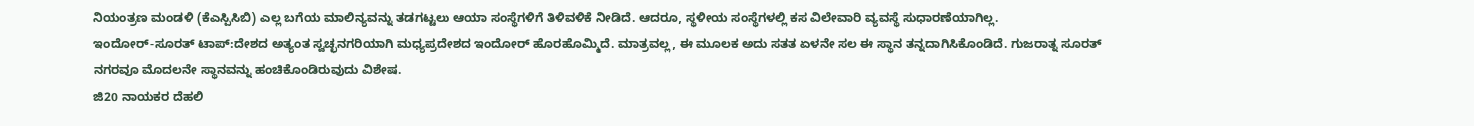ನಿಯಂತ್ರಣ ಮಂಡಳಿ (ಕೆಎಸ್ಪಿಸಿಬಿ) ಎಲ್ಲ ಬಗೆಯ ಮಾಲಿನ್ಯವನ್ನು ತಡಗಟ್ಟಲು ಆಯಾ ಸಂಸ್ಥೆಗಳಿಗೆ ತಿಳಿವಳಿಕೆ ನೀಡಿದೆ. ಆದರೂ, ಸ್ಥಳೀಯ ಸಂಸ್ಥೆಗಳಲ್ಲಿ ಕಸ ವಿಲೇವಾರಿ ವ್ಯವಸ್ಥೆ ಸುಧಾರಣೆಯಾಗಿಲ್ಲ.
ಇಂದೋರ್-ಸೂರತ್ ಟಾಪ್:ದೇಶದ ಅತ್ಯಂತ ಸ್ವಚ್ಛನಗರಿಯಾಗಿ ಮಧ್ಯಪ್ರದೇಶದ ಇಂದೋರ್ ಹೊರಹೊಮ್ಮಿದೆ. ಮಾತ್ರವಲ್ಲ, ಈ ಮೂಲಕ ಅದು ಸತತ ಏಳನೇ ಸಲ ಈ ಸ್ಥಾನ ತನ್ನದಾಗಿಸಿಕೊಂಡಿದೆ. ಗುಜರಾತ್ನ ಸೂರತ್ ನಗರವೂ ಮೊದಲನೇ ಸ್ಥಾನವನ್ನು ಹಂಚಿಕೊಂಡಿರುವುದು ವಿಶೇಷ.
ಜಿ20 ನಾಯಕರ ದೆಹಲಿ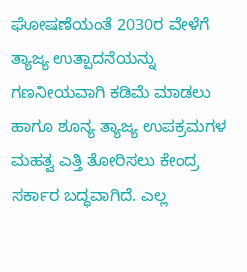ಘೋಷಣೆಯಂತೆ 2030ರ ವೇಳೆಗೆ ತ್ಯಾಜ್ಯ ಉತ್ಪಾದನೆಯನ್ನು ಗಣನೀಯವಾಗಿ ಕಡಿಮೆ ಮಾಡಲು ಹಾಗೂ ಶೂನ್ಯ ತ್ಯಾಜ್ಯ ಉಪಕ್ರಮಗಳ ಮಹತ್ವ ಎತ್ತಿ ತೋರಿಸಲು ಕೇಂದ್ರ ಸರ್ಕಾರ ಬದ್ಧವಾಗಿದೆ. ಎಲ್ಲ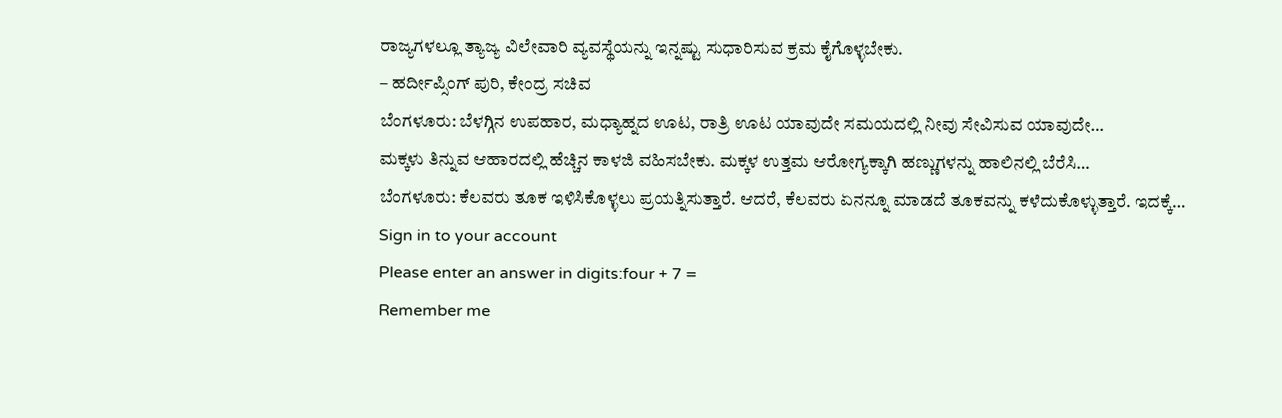ರಾಜ್ಯಗಳಲ್ಲೂ ತ್ಯಾಜ್ಯ ವಿಲೇವಾರಿ ವ್ಯವಸ್ಥೆಯನ್ನು ಇನ್ನಷ್ಟು ಸುಧಾರಿಸುವ ಕ್ರಮ ಕೈಗೊಳ್ಳಬೇಕು.
– ಹರ್ದೀಪ್ಸಿಂಗ್ ಪುರಿ, ಕೇಂದ್ರ ಸಚಿವ
ಬೆಂಗಳೂರು: ಬೆಳಗ್ಗಿನ ಉಪಹಾರ, ಮಧ್ಯಾಹ್ನದ ಊಟ, ರಾತ್ರಿ ಊಟ ಯಾವುದೇ ಸಮಯದಲ್ಲಿ ನೀವು ಸೇವಿಸುವ ಯಾವುದೇ…
ಮಕ್ಕಳು ತಿನ್ನುವ ಆಹಾರದಲ್ಲಿ ಹೆಚ್ಚಿನ ಕಾಳಜಿ ವಹಿಸಬೇಕು. ಮಕ್ಕಳ ಉತ್ತಮ ಆರೋಗ್ಯಕ್ಕಾಗಿ ಹಣ್ಣುಗಳನ್ನು ಹಾಲಿನಲ್ಲಿ ಬೆರೆಸಿ…
ಬೆಂಗಳೂರು: ಕೆಲವರು ತೂಕ ಇಳಿಸಿಕೊಳ್ಳಲು ಪ್ರಯತ್ನಿಸುತ್ತಾರೆ. ಆದರೆ, ಕೆಲವರು ಏನನ್ನೂ ಮಾಡದೆ ತೂಕವನ್ನು ಕಳೆದುಕೊಳ್ಳುತ್ತಾರೆ. ಇದಕ್ಕೆ…
Sign in to your account
Please enter an answer in digits:four + 7 =
Remember me